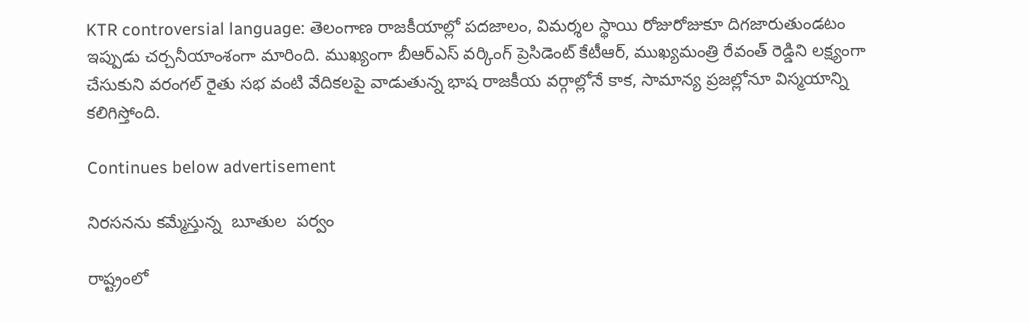KTR controversial language: తెలంగాణ రాజకీయాల్లో పదజాలం, విమర్శల స్థాయి రోజురోజుకూ దిగజారుతుండటం ఇప్పుడు చర్చనీయాంశంగా మారింది. ముఖ్యంగా బీఆర్ఎస్ వర్కింగ్ ప్రెసిడెంట్ కేటీఆర్, ముఖ్యమంత్రి రేవంత్ రెడ్డిని లక్ష్యంగా చేసుకుని వరంగల్ రైతు సభ వంటి వేదికలపై వాడుతున్న భాష రాజకీయ వర్గాల్లోనే కాక, సామాన్య ప్రజల్లోనూ విస్మయాన్ని కలిగిస్తోంది.

Continues below advertisement

నిరసనను కమ్మేస్తున్న  బూతుల  పర్వం

రాష్ట్రంలో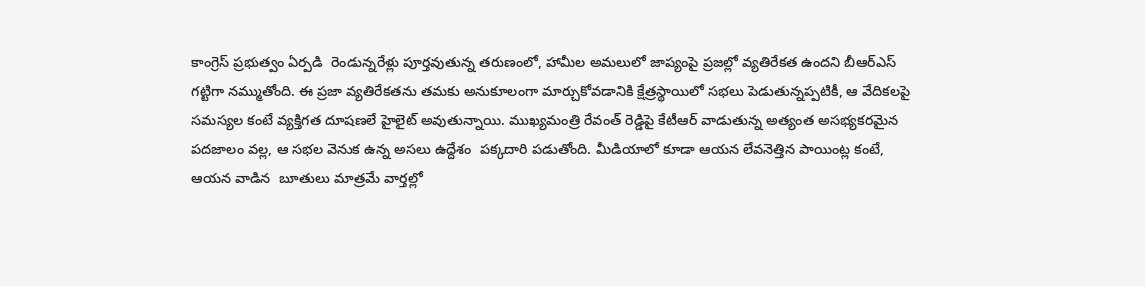కాంగ్రెస్ ప్రభుత్వం ఏర్పడి  రెండున్నరేళ్లు పూర్తవుతున్న తరుణంలో, హామీల అమలులో జాప్యంపై ప్రజల్లో వ్యతిరేకత ఉందని బీఆర్ఎస్ గట్టిగా నమ్ముతోంది. ఈ ప్రజా వ్యతిరేకతను తమకు అనుకూలంగా మార్చుకోవడానికి క్షేత్రస్థాయిలో సభలు పెడుతున్నప్పటికీ, ఆ వేదికలపై సమస్యల కంటే వ్యక్తిగత దూషణలే హైలైట్ అవుతున్నాయి. ముఖ్యమంత్రి రేవంత్ రెడ్డిపై కేటీఆర్ వాడుతున్న అత్యంత అసభ్యకరమైన పదజాలం వల్ల, ఆ సభల వెనుక ఉన్న అసలు ఉద్దేశం  పక్కదారి పడుతోంది. మీడియాలో కూడా ఆయన లేవనెత్తిన పాయింట్ల కంటే, ఆయన వాడిన  బూతులు మాత్రమే వార్తల్లో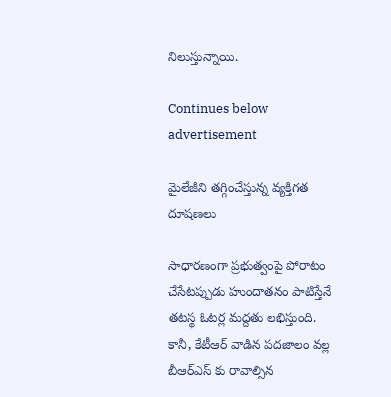నిలుస్తున్నాయి.

Continues below advertisement

మైలేజీని తగ్గించేస్తున్న వ్యక్తిగత దూషణలు

సాధారణంగా ప్రభుత్వంపై పోరాటం చేసేటప్పుడు హుందాతనం పాటిస్తేనే తటస్థ ఓటర్ల మద్దతు లభిస్తుంది. కానీ, కేటీఆర్ వాడిన పదజాలం వల్ల బీఆర్ఎస్ కు రావాల్సిన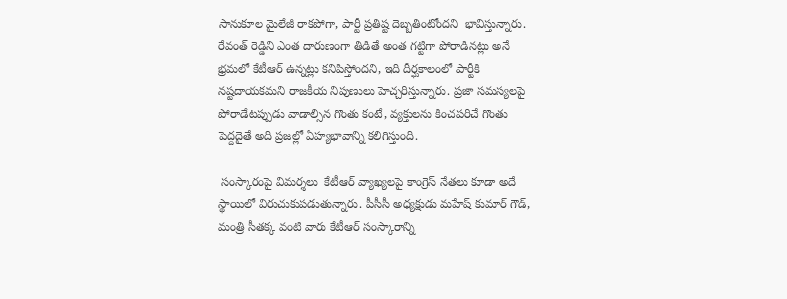సానుకూల మైలేజీ రాకపోగా, పార్టీ ప్రతిష్ట దెబ్బతింటోందని  భావిస్తున్నారు. రేవంత్ రెడ్డిని ఎంత దారుణంగా తిడితే అంత గట్టిగా పోరాడినట్లు అనే భ్రమలో కేటీఆర్ ఉన్నట్లు కనిపిస్తోందని, ఇది దీర్ఘకాలంలో పార్టీకి నష్టదాయకమని రాజకీయ నిపుణులు హెచ్చరిస్తున్నారు. ప్రజా సమస్యలపై పోరాడేటప్పుడు వాడాల్సిన గొంతు కంటే, వ్యక్తులను కించపరిచే గొంతు పెద్దదైతే అది ప్రజల్లో ఏహ్యభావాన్ని కలిగిస్తుంది.

 సంస్కారంపై విమర్శలు  కేటీఆర్ వ్యాఖ్యలపై కాంగ్రెస్ నేతలు కూడా అదే స్థాయిలో విరుచుకుపడుతున్నారు. పీసీసీ అధ్యక్షుడు మహేష్ కుమార్ గౌడ్,  మంత్రి సీతక్క వంటి వారు కేటీఆర్ సంస్కారాన్ని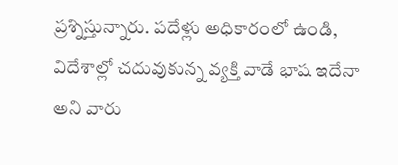ప్రశ్నిస్తున్నారు. పదేళ్లు అధికారంలో ఉండి, విదేశాల్లో చదువుకున్న వ్యక్తి వాడే భాష ఇదేనా అని వారు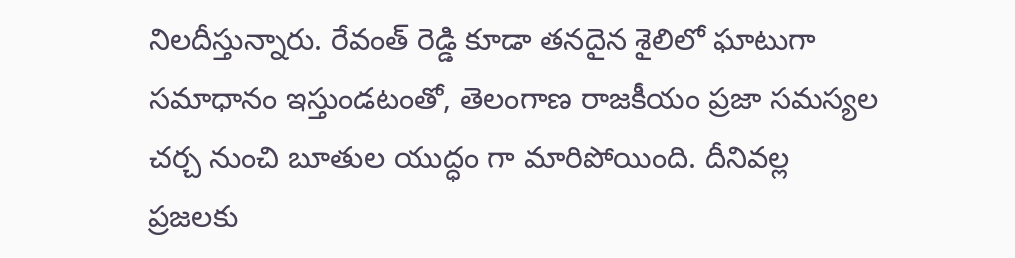నిలదీస్తున్నారు. రేవంత్ రెడ్డి కూడా తనదైన శైలిలో ఘాటుగా సమాధానం ఇస్తుండటంతో, తెలంగాణ రాజకీయం ప్రజా సమస్యల చర్చ నుంచి బూతుల యుద్ధం గా మారిపోయింది. దీనివల్ల ప్రజలకు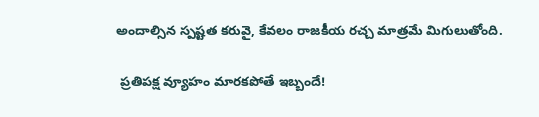అందాల్సిన స్పష్టత కరువై, కేవలం రాజకీయ రచ్చ మాత్రమే మిగులుతోంది.

 ప్రతిపక్ష వ్యూహం మారకపోతే ఇబ్బందే!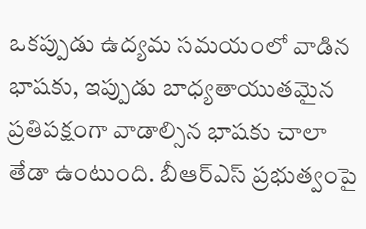ఒకప్పుడు ఉద్యమ సమయంలో వాడిన భాషకు, ఇప్పుడు బాధ్యతాయుతమైన ప్రతిపక్షంగా వాడాల్సిన భాషకు చాలా తేడా ఉంటుంది. బీఆర్ఎస్ ప్రభుత్వంపై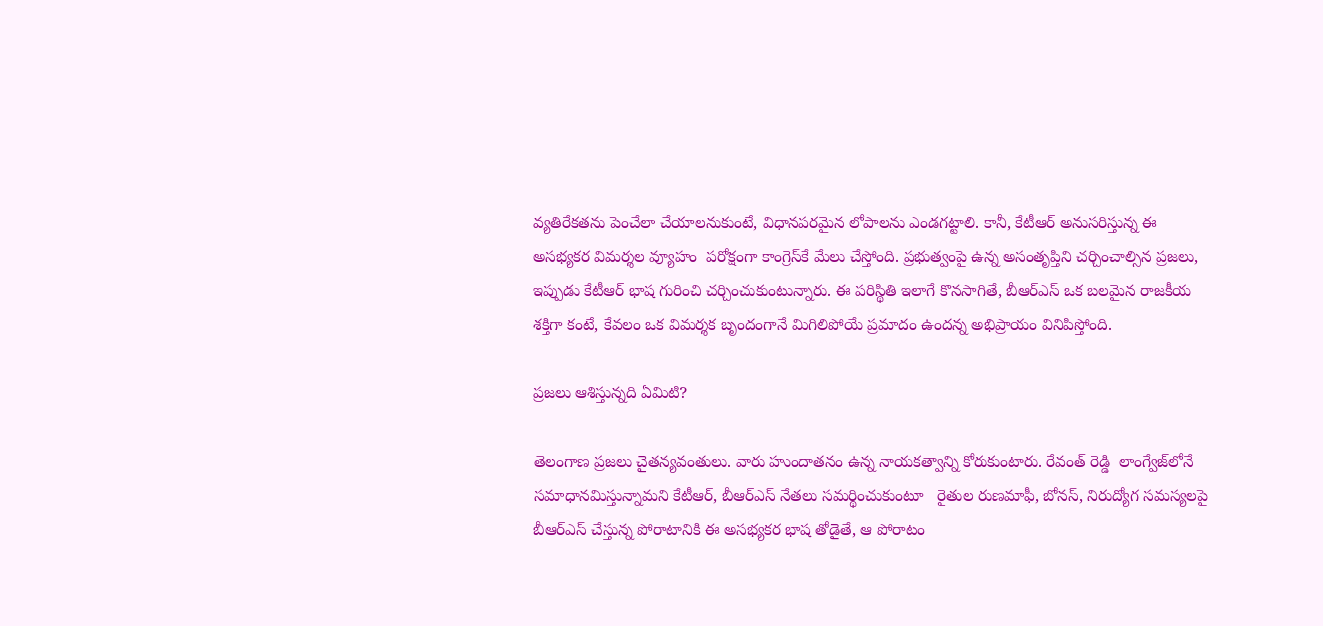వ్యతిరేకతను పెంచేలా చేయాలనుకుంటే, విధానపరమైన లోపాలను ఎండగట్టాలి. కానీ, కేటీఆర్ అనుసరిస్తున్న ఈ  అసభ్యకర విమర్శల వ్యూహం  పరోక్షంగా కాంగ్రెస్‌కే మేలు చేస్తోంది. ప్రభుత్వంపై ఉన్న అసంతృప్తిని చర్చించాల్సిన ప్రజలు, ఇప్పుడు కేటీఆర్ భాష గురించి చర్చించుకుంటున్నారు. ఈ పరిస్థితి ఇలాగే కొనసాగితే, బీఆర్ఎస్ ఒక బలమైన రాజకీయ శక్తిగా కంటే, కేవలం ఒక విమర్శక బృందంగానే మిగిలిపోయే ప్రమాదం ఉందన్న అభిప్రాయం వినిపిస్తోంది.

ప్రజలు ఆశిస్తున్నది ఏమిటి?

తెలంగాణ ప్రజలు చైతన్యవంతులు. వారు హుందాతనం ఉన్న నాయకత్వాన్ని కోరుకుంటారు. రేవంత్ రెడ్డి  లాంగ్వేజ్‌లోనే  సమాధానమిస్తున్నామని కేటీఆర్, బీఆర్ఎస్ నేతలు సమర్థించుకుంటూ   రైతుల రుణమాఫీ, బోనస్, నిరుద్యోగ సమస్యలపై బీఆర్ఎస్ చేస్తున్న పోరాటానికి ఈ అసభ్యకర భాష తోడైతే, ఆ పోరాటం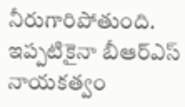నీరుగారిపోతుంది. ఇప్పటికైనా బీఆర్ఎస్ నాయకత్వం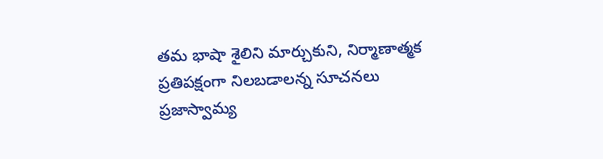తమ భాషా శైలిని మార్చుకుని, నిర్మాణాత్మక ప్రతిపక్షంగా నిలబడాలన్న సూచనలు ప్రజాస్వామ్య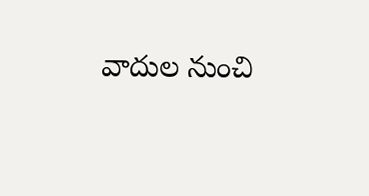వాదుల నుంచి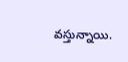వస్తున్నాయి.